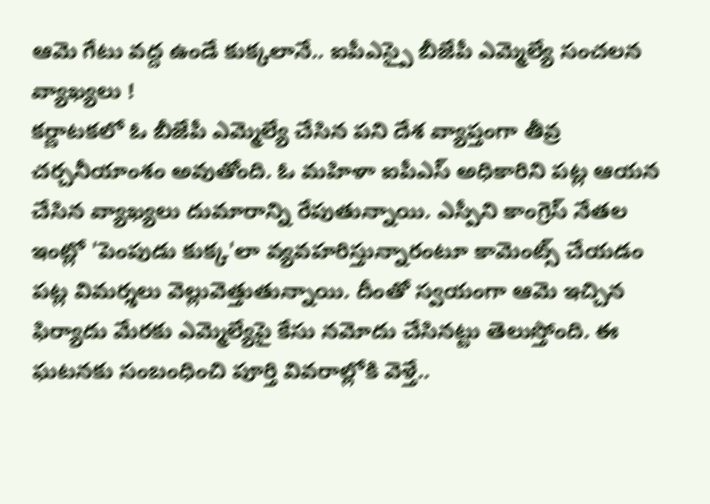ఆమె గేటు వద్ద ఉండే కుక్కలానే.. ఐపీఎస్పై బీజేపీ ఎమ్మెల్యే సంచలన వ్యాఖ్యలు !
కర్ణాటకలో ఓ బీజేపీ ఎమ్మెల్యే చేసిన పని దేశ వ్యాప్తంగా తీవ్ర చర్చనీయాంశం అవుతోంది. ఓ మహిళా ఐపీఎస్ అధికారిని పట్ల ఆయన చేసిన వ్యాఖ్యలు దుమారాన్ని రేపుతున్నాయి. ఎస్పీని కాంగ్రెస్ నేతల ఇంట్లో 'పెంపుడు కుక్క'లా వ్యవహరిస్తున్నారంటూ కామెంట్స్ చేయడం పట్ల విమర్శలు వెల్లువెత్తుతున్నాయి. దీంతో స్వయంగా ఆమె ఇచ్చిన ఫిర్యాదు మేరకు ఎమ్మెల్యేపై కేసు నమోదు చేసినట్టు తెలుస్తోంది. ఈ ఘటనకు సంబంధించి పూర్తి వివరాల్లోకి వెళ్తే..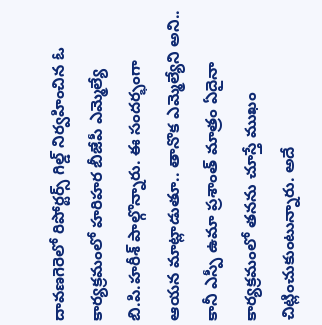దావణగెరెలో రిపోర్టర్స్ గిల్డ్ నిర్వహించిన ఓ కార్యక్రమంలో హరిహర బీజేపీ ఎమ్మెల్యే బి.పి.హరీశ్ పాల్గొన్నారు. ఈ సందర్భంగా ఆయన మాట్లాడుతూ.. తానొక ఎమ్మెల్యేని అని.. కానీ ఎస్పీ ఉమా ప్రశాంత్ మాత్రం ఏదైనా కార్యక్రమంలో తనను చూస్తే ముఖం చిట్లించుకుంటున్నారు. అదే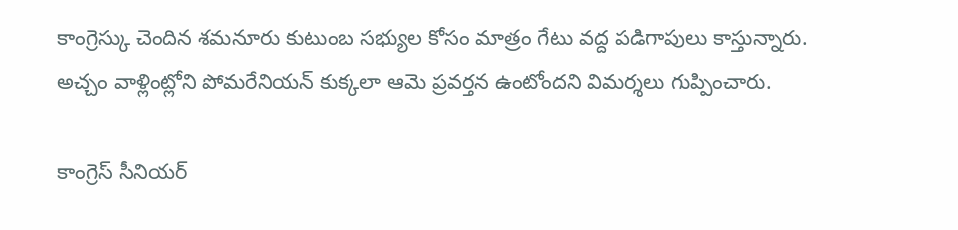కాంగ్రెస్కు చెందిన శమనూరు కుటుంబ సభ్యుల కోసం మాత్రం గేటు వద్ద పడిగాపులు కాస్తున్నారు. అచ్చం వాళ్లింట్లోని పోమరేనియన్ కుక్కలా ఆమె ప్రవర్తన ఉంటోందని విమర్శలు గుప్పించారు.

కాంగ్రెస్ సీనియర్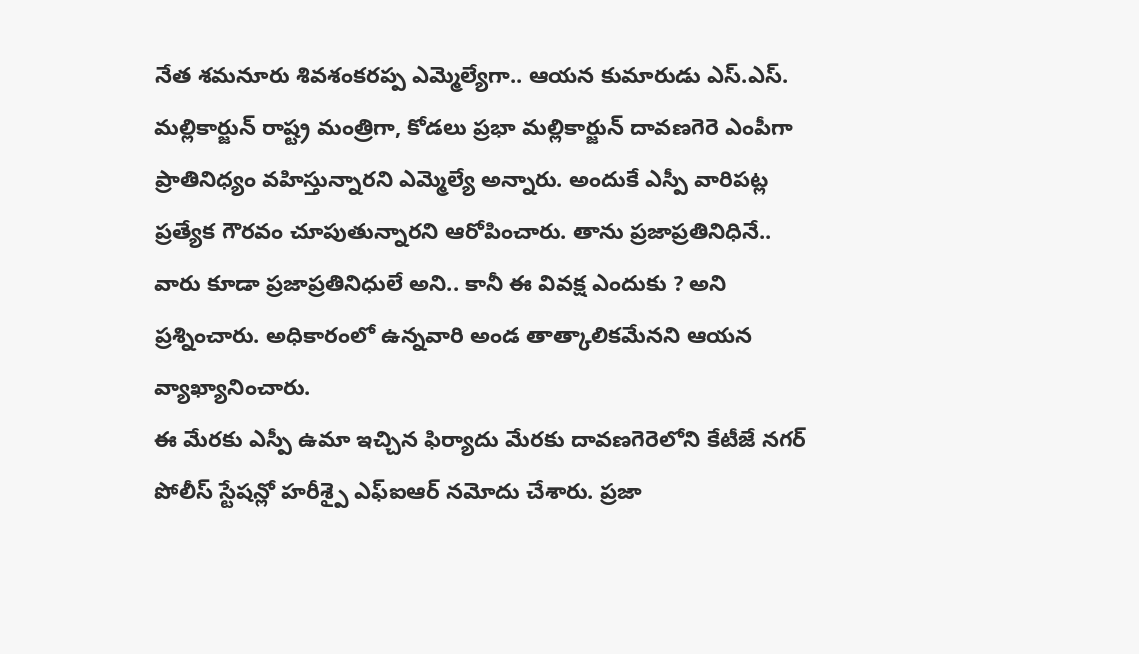నేత శమనూరు శివశంకరప్ప ఎమ్మెల్యేగా.. ఆయన కుమారుడు ఎస్.ఎస్. మల్లికార్జున్ రాష్ట్ర మంత్రిగా, కోడలు ప్రభా మల్లికార్జున్ దావణగెరె ఎంపీగా ప్రాతినిధ్యం వహిస్తున్నారని ఎమ్మెల్యే అన్నారు. అందుకే ఎస్పీ వారిపట్ల ప్రత్యేక గౌరవం చూపుతున్నారని ఆరోపించారు. తాను ప్రజాప్రతినిధినే.. వారు కూడా ప్రజాప్రతినిధులే అని.. కానీ ఈ వివక్ష ఎందుకు ? అని ప్రశ్నించారు. అధికారంలో ఉన్నవారి అండ తాత్కాలికమేనని ఆయన వ్యాఖ్యానించారు.
ఈ మేరకు ఎస్పీ ఉమా ఇచ్చిన ఫిర్యాదు మేరకు దావణగెరెలోని కేటీజే నగర్ పోలీస్ స్టేషన్లో హరీశ్పై ఎఫ్ఐఆర్ నమోదు చేశారు. ప్రజా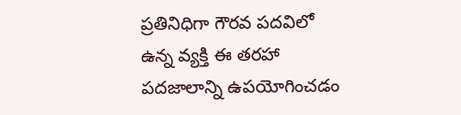ప్రతినిధిగా గౌరవ పదవిలో ఉన్న వ్యక్తి ఈ తరహా పదజాలాన్ని ఉపయోగించడం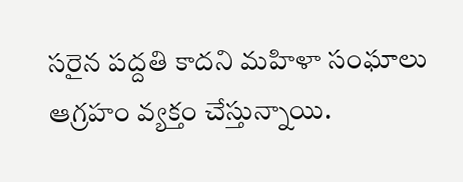సరైన పద్దతి కాదని మహిళా సంఘాలు ఆగ్రహం వ్యక్తం చేస్తున్నాయి.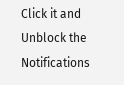Click it and Unblock the Notifications